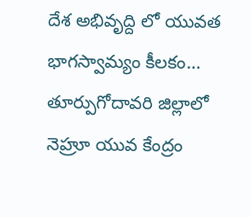దేశ అభివృద్ది లో యువత భాగస్వామ్యం కీలకం…
తూర్పుగోదావరి జిల్లాలో నెహ్రూ యువ కేంద్రం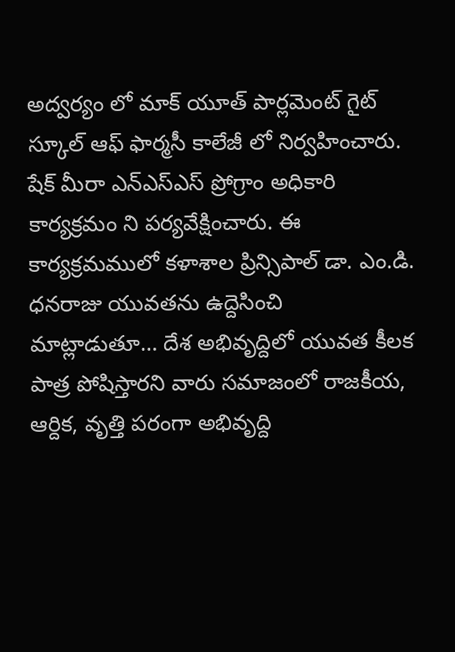అద్వర్యం లో మాక్ యూత్ పార్లమెంట్ గైట్ స్కూల్ ఆఫ్ ఫార్మసీ కాలేజీ లో నిర్వహించారు. షేక్ మీరా ఎన్ఎస్ఎస్ ప్రోగ్రాం అధికారి కార్యక్రమం ని పర్యవేక్షించారు. ఈ కార్యక్రమములో కళాశాల ప్రిన్సిపాల్ డా. ఎం.డి. ధనరాజు యువతను ఉద్దెసించి మాట్లాడుతూ… దేశ అభివృద్దిలో యువత కీలక పాత్ర పోషిస్తారని వారు సమాజంలో రాజకీయ, ఆర్దిక, వృత్తి పరంగా అభివృద్ది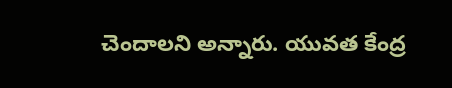చెందాలని అన్నారు. యువత కేంద్ర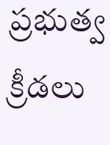ప్రభుత్వ క్రీడలు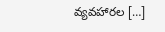వ్యవహారల […]